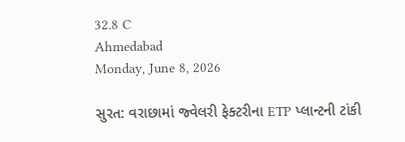32.8 C
Ahmedabad
Monday, June 8, 2026

સુરત: વરાછામાં જ્વેલરી ફેક્ટરીના ETP પ્લાન્ટની ટાંકી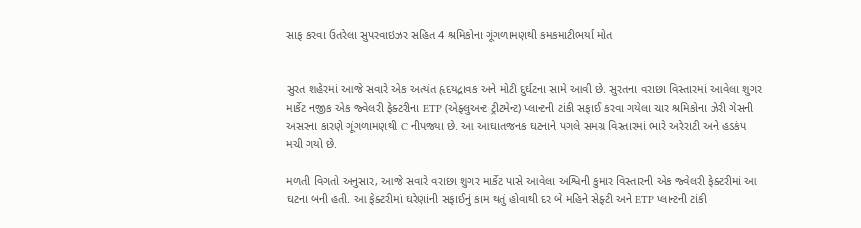સાફ કરવા ઉતરેલા સુપરવાઇઝર સહિત 4 શ્રમિકોના ગૂંગળામણથી કમકમાટીભર્યા મોત


સુરત શહેરમાં આજે સવારે એક અત્યંત હૃદયદ્રાવક અને મોટી દુર્ઘટના સામે આવી છે. સુરતના વરાછા વિસ્તારમાં આવેલા શુગર માર્કેટ નજીક એક જ્વેલરી ફેક્ટરીના ETP (એફ્લુઅન્ટ ટ્રીટમેન્ટ) પ્લાન્ટની ટાંકી સફાઈ કરવા ગયેલા ચાર શ્રમિકોના ઝેરી ગેસની અસરના કારણે ગૂંગળામણથી C નીપજ્યા છે. આ આઘાતજનક ઘટનાને પગલે સમગ્ર વિસ્તારમાં ભારે અરેરાટી અને હડકંપ મચી ગયો છે.

મળતી વિગતો અનુસાર, આજે સવારે વરાછા શુગર માર્કેટ પાસે આવેલા અશ્વિની કુમાર વિસ્તારની એક જ્વેલરી ફેક્ટરીમાં આ ઘટના બની હતી. આ ફેક્ટરીમાં ઘરેણાંની સફાઈનું કામ થતું હોવાથી દર બે મહિને સેફ્ટી અને ETP પ્લાન્ટની ટાંકી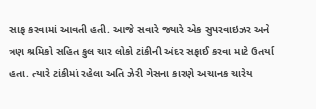સાફ કરવામાં આવતી હતી. આજે સવારે જ્યારે એક સુપરવાઇઝર અને ત્રણ શ્રમિકો સહિત કુલ ચાર લોકો ટાંકીની અંદર સફાઈ કરવા માટે ઉતર્યા હતા. ત્યારે ટાંકીમાં રહેલા અતિ ઝેરી ગેસના કારણે અચાનક ચારેય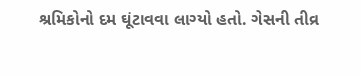શ્રમિકોનો દમ ઘૂંટાવવા લાગ્યો હતો. ગેસની તીવ્ર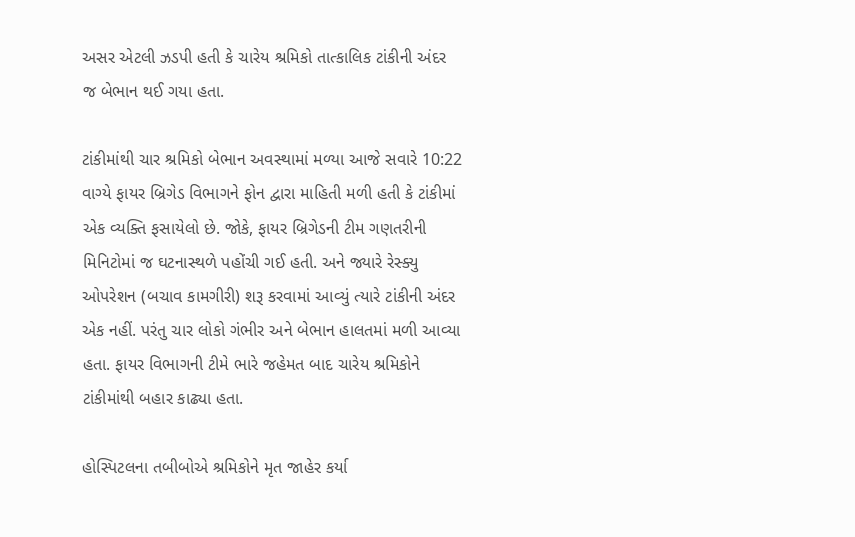અસર એટલી ઝડપી હતી કે ચારેય શ્રમિકો તાત્કાલિક ટાંકીની અંદર જ બેભાન થઈ ગયા હતા.

ટાંકીમાંથી ચાર શ્રમિકો બેભાન અવસ્થામાં મળ્યા આજે સવારે 10:22 વાગ્યે ફાયર બ્રિગેડ વિભાગને ફોન દ્વારા માહિતી મળી હતી કે ટાંકીમાં એક વ્યક્તિ ફસાયેલો છે. જોકે, ફાયર બ્રિગેડની ટીમ ગણતરીની મિનિટોમાં જ ઘટનાસ્થળે પહોંચી ગઈ હતી. અને જ્યારે રેસ્ક્યુ ઓપરેશન (બચાવ કામગીરી) શરૂ કરવામાં આવ્યું ત્યારે ટાંકીની અંદર એક નહીં. પરંતુ ચાર લોકો ગંભીર અને બેભાન હાલતમાં મળી આવ્યા હતા. ફાયર વિભાગની ટીમે ભારે જહેમત બાદ ચારેય શ્રમિકોને ટાંકીમાંથી બહાર કાઢ્યા હતા.

હોસ્પિટલના તબીબોએ શ્રમિકોને મૃત જાહેર કર્યા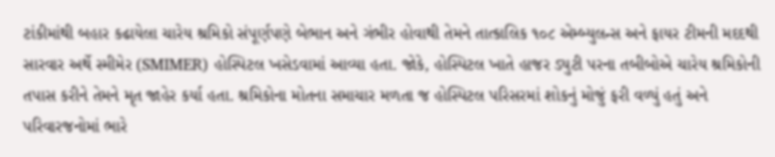ટાંકીમાંથી બહાર કઢાયેલા ચારેય શ્રમિકો સંપૂર્ણપણે બેભાન અને ગંભીર હોવાથી તેમને તાત્કાલિક ૧૦૮ એમ્બ્યુલન્સ અને ફાયર ટીમની મદદથી સારવાર અર્થે સ્મીમેર (SMIMER) હોસ્પિટલ ખસેડવામાં આવ્યા હતા. જોકે, હોસ્પિટલ ખાતે હાજર ડ્યુટી પરના તબીબોએ ચારેય શ્રમિકોની તપાસ કરીને તેમને મૃત જાહેર કર્યા હતા. શ્રમિકોના મોતના સમાચાર મળતા જ હોસ્પિટલ પરિસરમાં શોકનું મોજું ફરી વળ્યું હતું અને પરિવારજનોમાં ભારે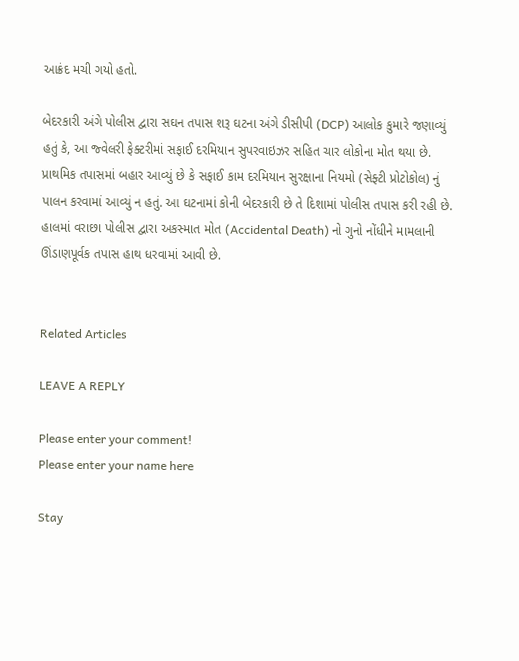આક્રંદ મચી ગયો હતો.

બેદરકારી અંગે પોલીસ દ્વારા સઘન તપાસ શરૂ ઘટના અંગે ડીસીપી (DCP) આલોક કુમારે જણાવ્યું હતું કે, આ જ્વેલરી ફેક્ટરીમાં સફાઈ દરમિયાન સુપરવાઇઝર સહિત ચાર લોકોના મોત થયા છે. પ્રાથમિક તપાસમાં બહાર આવ્યું છે કે સફાઈ કામ દરમિયાન સુરક્ષાના નિયમો (સેફ્ટી પ્રોટોકોલ) નું પાલન કરવામાં આવ્યું ન હતું. આ ઘટનામાં કોની બેદરકારી છે તે દિશામાં પોલીસ તપાસ કરી રહી છે. હાલમાં વરાછા પોલીસ દ્વારા અકસ્માત મોત (Accidental Death) નો ગુનો નોંધીને મામલાની ઊંડાણપૂર્વક તપાસ હાથ ધરવામાં આવી છે.


Related Articles

LEAVE A REPLY

Please enter your comment!
Please enter your name here

Stay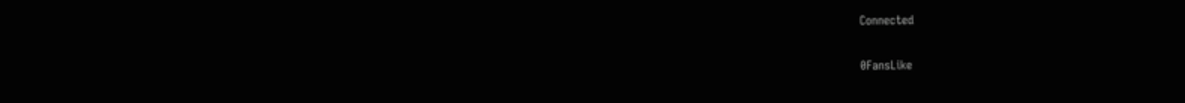Connected

0FansLike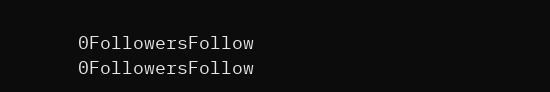0FollowersFollow
0FollowersFollow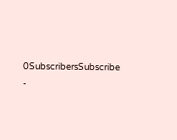0SubscribersSubscribe
-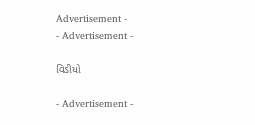Advertisement -
- Advertisement -

વિડીયો

- Advertisement -